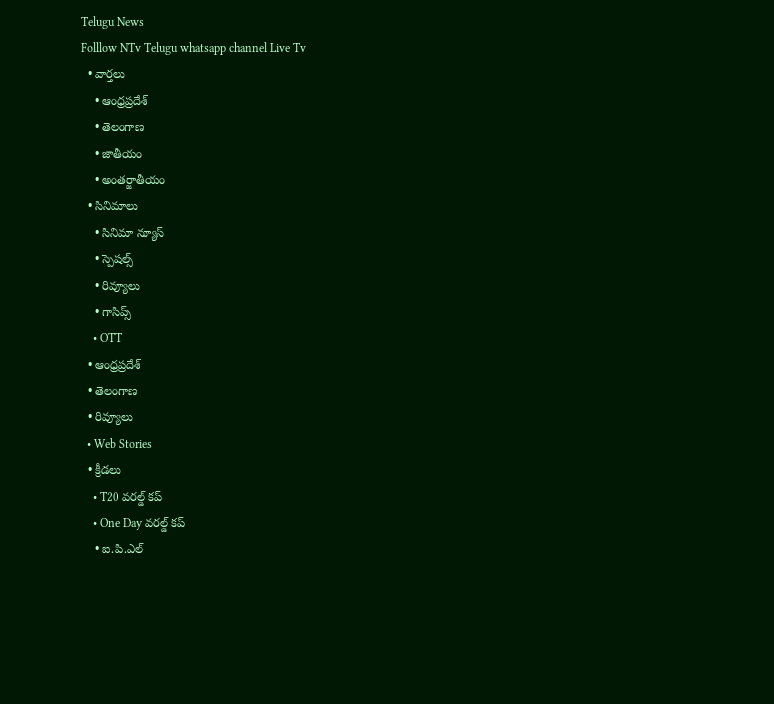Telugu News
Folllow NTv Telugu whatsapp channel Live Tv
  • వార్తలు
    • ఆంధ్రప్రదేశ్
    • తెలంగాణ
    • జాతీయం
    • అంతర్జాతీయం
  • సినిమాలు
    • సినిమా న్యూస్
    • స్పెషల్స్
    • రివ్యూలు
    • గాసిప్స్
    • OTT
  • ఆంధ్రప్రదేశ్
  • తెలంగాణ
  • రివ్యూలు
  • Web Stories
  • క్రీడలు
    • T20 వరల్డ్ కప్
    • One Day వరల్డ్ కప్
    • ఐ.పి.ఎల్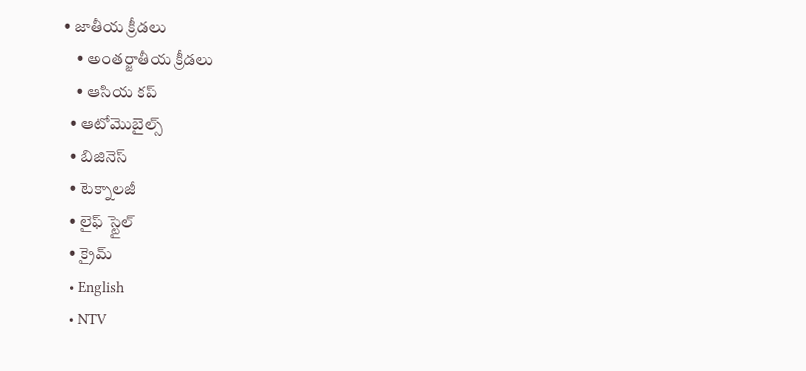• జాతీయ క్రీడలు
    • అంతర్జాతీయ క్రీడలు
    • ఆసియ కప్
  • ఆటోమొబైల్స్
  • బిజినెస్‌
  • టెక్నాలజీ
  • లైఫ్ స్టైల్
  • క్రైమ్
  • English
  • NTV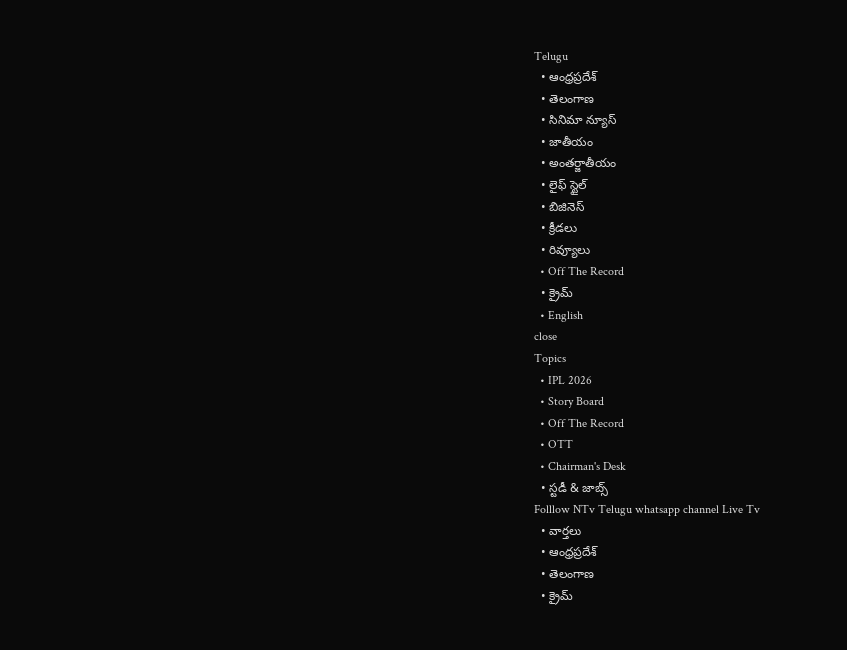Telugu
  • ఆంధ్రప్రదేశ్
  • తెలంగాణ
  • సినిమా న్యూస్
  • జాతీయం
  • అంతర్జాతీయం
  • లైఫ్ స్టైల్
  • బిజినెస్‌
  • క్రీడలు
  • రివ్యూలు
  • Off The Record
  • క్రైమ్
  • English
close
Topics
  • IPL 2026
  • Story Board
  • Off The Record
  • OTT
  • Chairman's Desk
  • స్టడీ & జాబ్స్
Folllow NTv Telugu whatsapp channel Live Tv
  • వార్తలు
  • ఆంధ్రప్రదేశ్
  • తెలంగాణ
  • క్రైమ్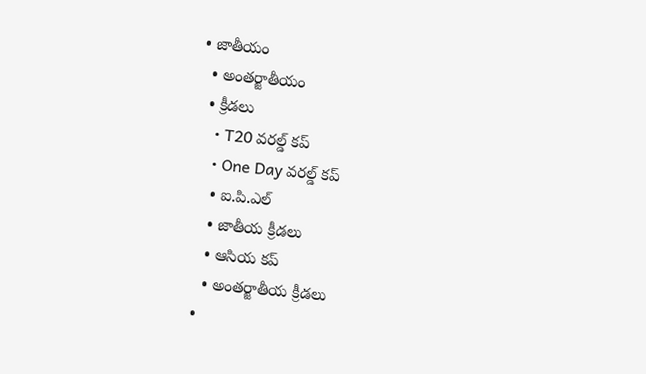• జాతీయం
  • అంతర్జాతీయం
  • క్రీడలు
    • T20 వరల్డ్ కప్
    • One Day వరల్డ్ కప్
    • ఐ.పి.ఎల్
    • జాతీయ క్రీడలు
    • ఆసియ కప్
    • అంతర్జాతీయ క్రీడలు
  •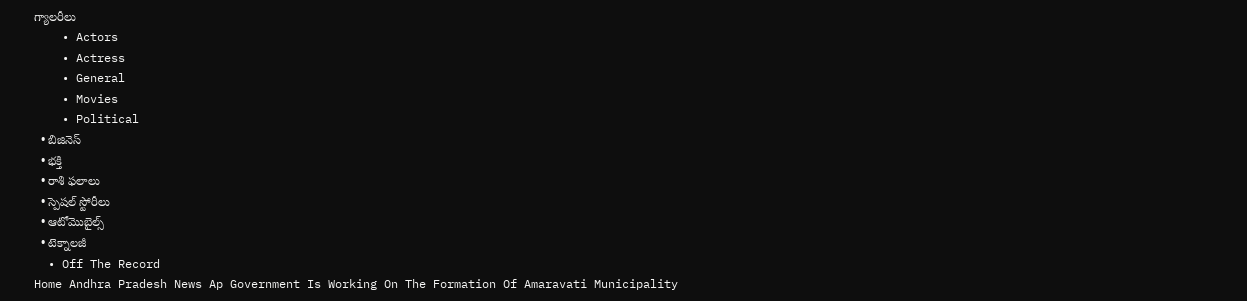గ్యాలరీలు
    • Actors
    • Actress
    • General
    • Movies
    • Political
  • బిజినెస్‌
  • భక్తి
  • రాశి ఫలాలు
  • స్పెషల్‌ స్టోరీలు
  • ఆటోమొబైల్స్
  • టెక్నాలజీ
  • Off The Record
Home Andhra Pradesh News Ap Government Is Working On The Formation Of Amaravati Municipality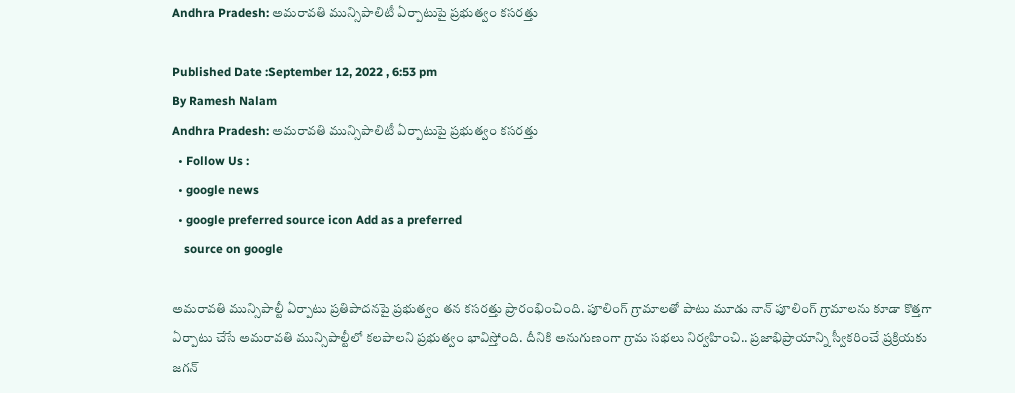Andhra Pradesh: అమరావతి మున్సిపాలిటీ ఏర్పాటుపై ప్రభుత్వం కసరత్తు

Published Date :September 12, 2022 , 6:53 pm
By Ramesh Nalam
Andhra Pradesh: అమరావతి మున్సిపాలిటీ ఏర్పాటుపై ప్రభుత్వం కసరత్తు
  • Follow Us :
  • google news
  • google preferred source icon Add as a preferred
    source on google

అమరావతి మున్సిపాల్టీ ఏర్పాటు ప్రతిపాదనపై ప్రభుత్వం తన కసరత్తు ప్రారంభించింది. పూలింగ్‌ గ్రామాలతో పాటు మూడు నాన్‌ పూలింగ్‌ గ్రామాలను కూడా కొత్తగా ఏర్పాటు చేసే అమరావతి మున్సిపాల్టీలో కలపాలని ప్రభుత్వం భావిస్తోంది. దీనికి అనుగుణంగా గ్రామ సభలు నిర్వహించి.. ప్రజాభిప్రాయాన్ని స్వీకరించే ప్రక్రియకు జగన్‌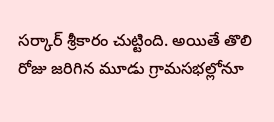సర్కార్‌ శ్రీకారం చుట్టింది. అయితే తొలి రోజు జరిగిన మూడు గ్రామసభల్లోనూ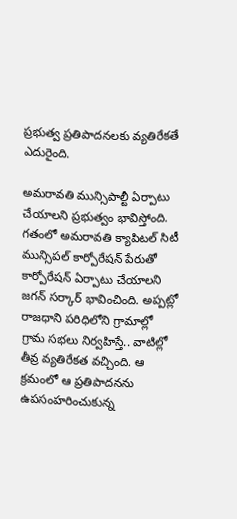ప్రభుత్వ ప్రతిపాదనలకు వ్యతిరేకతే ఎదురైంది.

అమరావతి మున్సిపాల్టీ ఏర్పాటు చేయాలని ప్రభుత్వం భావిస్తోంది. గతంలో అమరావతి క్యాపిటల్‌ సిటీ మున్సిపల్‌ కార్పోరేషన్‌ పేరుతో కార్పోరేషన్‌ ఏర్పాటు చేయాలని జగన్‌ సర్కార్‌ భావించింది. అప్పట్లో రాజధాని పరిధిలోని గ్రామాల్లో గ్రామ సభలు నిర్వహిస్తే.. వాటిల్లో తీవ్ర వ్యతిరేకత వచ్చింది. ఆ క్రమంలో ఆ ప్రతిపాదనను ఉపసంహరించుకున్న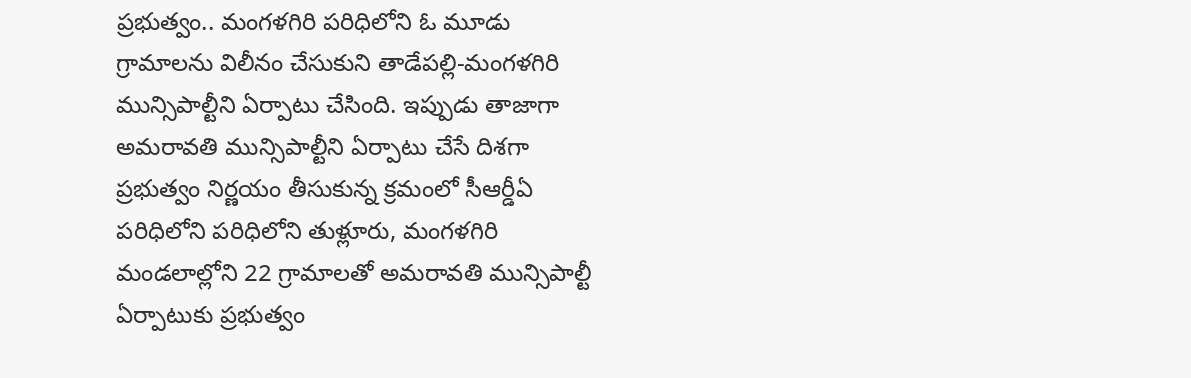ప్రభుత్వం.. మంగళగిరి పరిధిలోని ఓ మూడు గ్రామాలను విలీనం చేసుకుని తాడేపల్లి-మంగళగిరి మున్సిపాల్టీని ఏర్పాటు చేసింది. ఇప్పుడు తాజాగా అమరావతి మున్సిపాల్టీని ఏర్పాటు చేసే దిశగా ప్రభుత్వం నిర్ణయం తీసుకున్న క్రమంలో సీఆర్డీఏ పరిధిలోని పరిధిలోని తుళ్లూరు, మంగళగిరి మండలాల్లోని 22 గ్రామాలతో అమరావతి మున్సిపాల్టీ ఏర్పాటుకు ప్రభుత్వం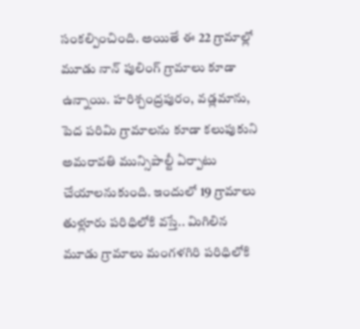సంకల్పించింది. అయితే ఈ 22 గ్రామాల్లో మూడు నాన్‌ పులింగ్‌ గ్రామాలు కూడా ఉన్నాయి. హరిశ్చంద్రపురం, వడ్లమాను, పెద పరిమి గ్రామాలను కూడా కలుపుకుని అమరావతి మున్సిపాల్టీ ఏర్పాటు చేయాలనుకుంది. ఇందులో 19 గ్రామాలు తుళ్లూరు పరిధిలోకి వస్తే.. మిగిలిన మూడు గ్రామాలు మంగళగిరి పరిధిలోకి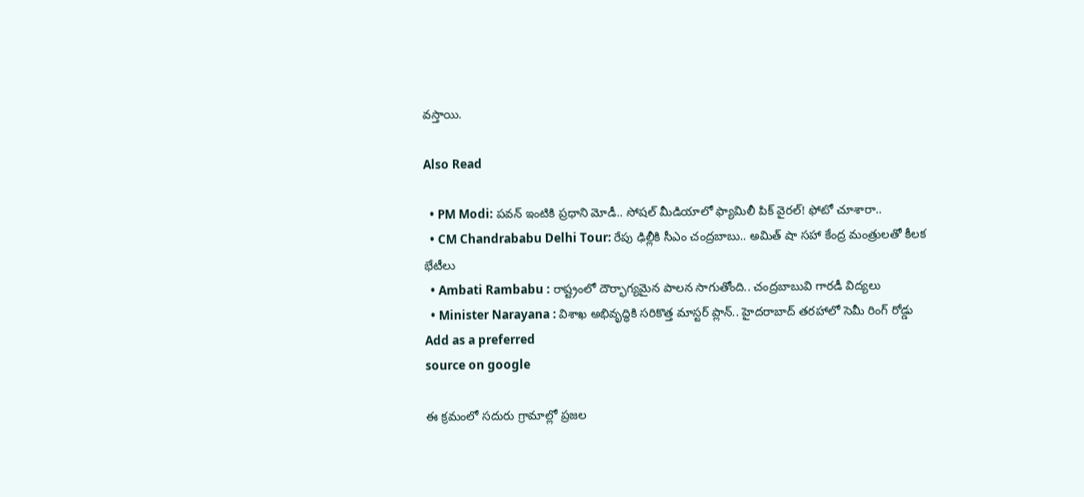వస్తాయి.

Also Read

  • PM Modi: పవన్ ఇంటికి ప్రధాని మోడీ.. సోషల్ మీడియాలో ఫ్యామిలీ పిక్ వైరల్! ఫోటో చూశారా..
  • CM Chandrababu Delhi Tour: రేపు ఢిల్లీకి సీఎం చంద్రబాబు.. అమిత్‌ షా సహా కేంద్ర మంత్రులతో కీలక భేటీలు
  • Ambati Rambabu : రాష్ట్రంలో దౌర్భాగ్యమైన పాలన సాగుతోంది.. చంద్రబాబువి గారడీ విద్యలు
  • Minister Narayana : విశాఖ అభివృద్ధికి సరికొత్త మాస్టర్ ప్లాన్.. హైదరాబాద్ తరహాలో సెమీ రింగ్ రోడ్డు
Add as a preferred
source on google

ఈ క్రమంలో సదురు గ్రామాల్లో ప్రజల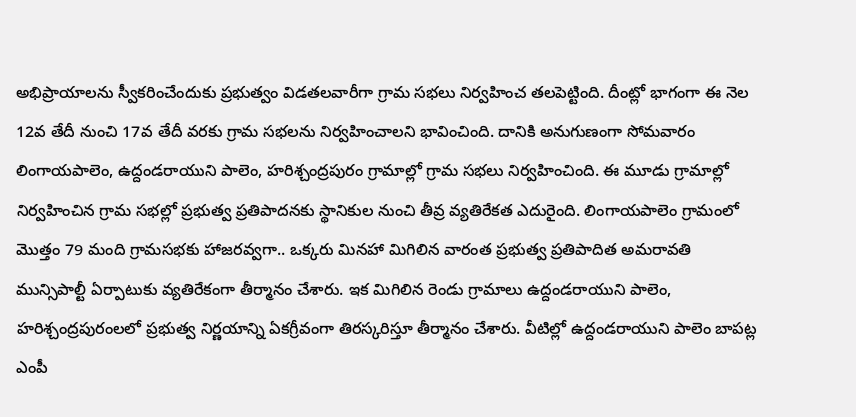అభిప్రాయాలను స్వీకరించేందుకు ప్రభుత్వం విడతలవారీగా గ్రామ సభలు నిర్వహించ తలపెట్టింది. దీంట్లో భాగంగా ఈ నెల 12వ తేదీ నుంచి 17వ తేదీ వరకు గ్రామ సభలను నిర్వహించాలని భావించింది. దానికి అనుగుణంగా సోమవారం లింగాయపాలెం, ఉద్దండరాయుని పాలెం, హరిశ్చంద్రపురం గ్రామాల్లో గ్రామ సభలు నిర్వహించింది. ఈ మూడు గ్రామాల్లో నిర్వహించిన గ్రామ సభల్లో ప్రభుత్వ ప్రతిపాదనకు స్థానికుల నుంచి తీవ్ర వ్యతిరేకత ఎదురైంది. లింగాయపాలెం గ్రామంలో మొత్తం 79 మంది గ్రామసభకు హాజరవ్వగా.. ఒక్కరు మినహా మిగిలిన వారంత ప్రభుత్వ ప్రతిపాదిత అమరావతి మున్సిపాల్టీ ఏర్పాటుకు వ్యతిరేకంగా తీర్మానం చేశారు. ఇక మిగిలిన రెండు గ్రామాలు ఉద్దండరాయుని పాలెం, హరిశ్చంద్రపురంలలో ప్రభుత్వ నిర్ణయాన్ని ఏకగ్రీవంగా తిరస్కరిస్తూ తీర్మానం చేశారు. వీటిల్లో ఉద్దండరాయుని పాలెం బాపట్ల ఎంపీ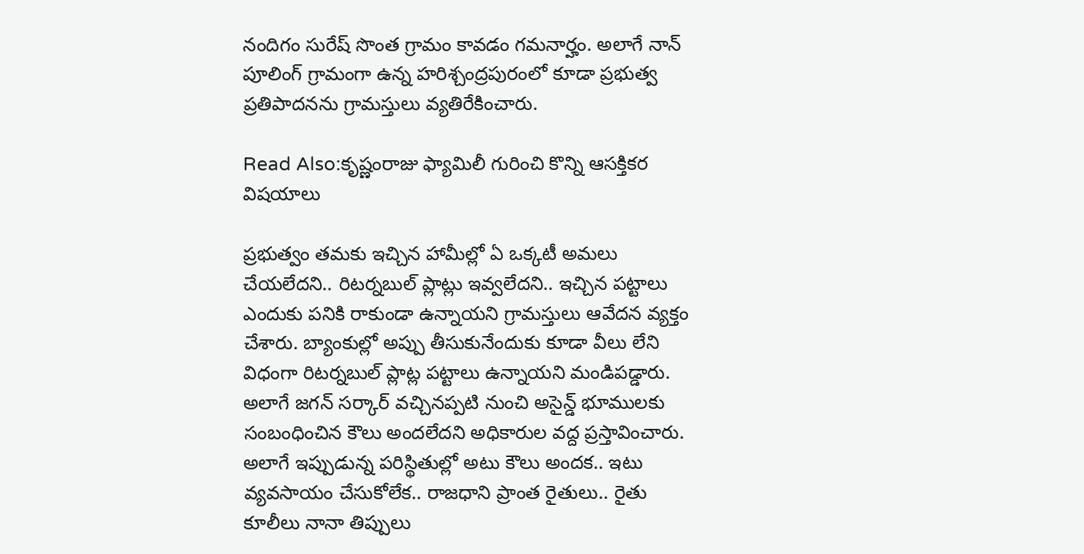నందిగం సురేష్‌ సొంత గ్రామం కావడం గమనార్హం. అలాగే నాన్‌ పూలింగ్‌ గ్రామంగా ఉన్న హరిశ్చంద్రపురంలో కూడా ప్రభుత్వ ప్రతిపాదనను గ్రామస్తులు వ్యతిరేకించారు.

Read Also:కృష్ణంరాజు ఫ్యామిలీ గురించి కొన్ని ఆసక్తికర విషయాలు

ప్రభుత్వం తమకు ఇచ్చిన హామీల్లో ఏ ఒక్కటీ అమలు చేయలేదని.. రిటర్నబుల్‌ ప్లాట్లు ఇవ్వలేదని.. ఇచ్చిన పట్టాలు ఎందుకు పనికి రాకుండా ఉన్నాయని గ్రామస్తులు ఆవేదన వ్యక్తం చేశారు. బ్యాంకుల్లో అప్పు తీసుకునేందుకు కూడా వీలు లేని విధంగా రిటర్నబుల్‌ ప్లాట్ల పట్టాలు ఉన్నాయని మండిపడ్డారు. అలాగే జగన్‌ సర్కార్‌ వచ్చినప్పటి నుంచి అసైన్డ్‌ భూములకు సంబంధించిన కౌలు అందలేదని అధికారుల వద్ద ప్రస్తావించారు. అలాగే ఇప్పుడున్న పరిస్థితుల్లో అటు కౌలు అందక.. ఇటు వ్యవసాయం చేసుకోలేక.. రాజధాని ప్రాంత రైతులు.. రైతు కూలీలు నానా తిప్పులు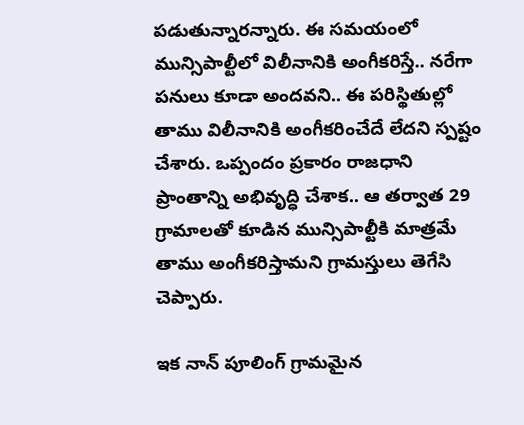పడుతున్నారన్నారు. ఈ సమయంలో మున్సిపాల్టీలో విలీనానికి అంగీకరిస్తే.. నరేగా పనులు కూడా అందవని.. ఈ పరిస్థితుల్లో తాము విలీనానికి అంగీకరించేదే లేదని స్పష్టం చేశారు. ఒప్పందం ప్రకారం రాజధాని ప్రాంతాన్ని అభివృద్ధి చేశాక.. ఆ తర్వాత 29 గ్రామాలతో కూడిన మున్సిపాల్టీకి మాత్రమే తాము అంగీకరిస్తామని గ్రామస్తులు తెగేసి చెప్పారు.

ఇక నాన్‌ పూలింగ్‌ గ్రామమైన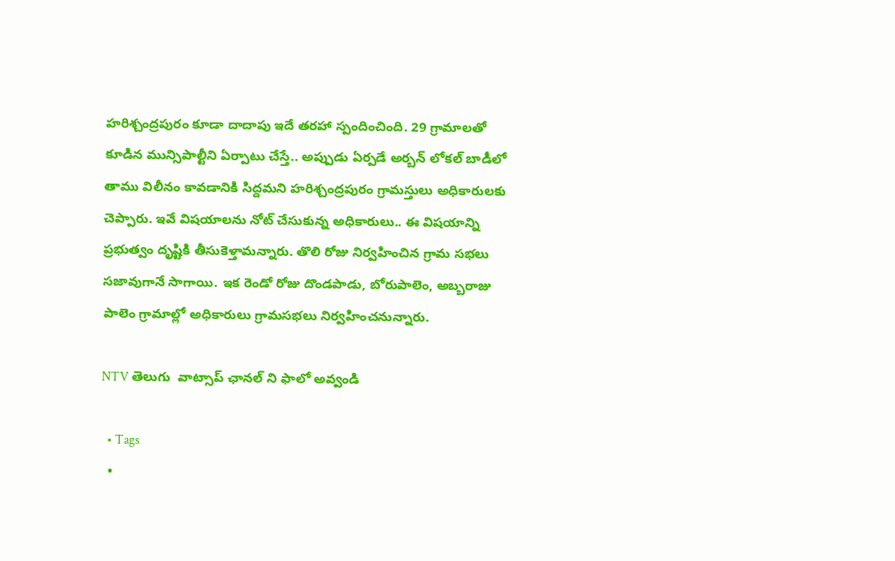హరిశ్చంద్రపురం కూడా దాదాపు ఇదే తరహా స్పందించింది. 29 గ్రామాలతో కూడిన మున్సిపాల్టీని ఏర్పాటు చేస్తే.. అప్పుడు ఏర్పడే అర్బన్‌ లోకల్‌ బాడీలో తాము విలీనం కావడానికి సిద్దమని హరిశ్చంద్రపురం గ్రామస్తులు అధికారులకు చెప్పారు. ఇవే విషయాలను నోట్‌ చేసుకున్న అధికారులు.. ఈ విషయాన్ని ప్రభుత్వం దృష్టికి తీసుకెళ్తామన్నారు. తొలి రోజు నిర్వహించిన గ్రామ సభలు సజావుగానే సాగాయి. ఇక రెండో రోజు దొండపాడు, బోరుపాలెం, అబ్బరాజు పాలెం గ్రామాల్లో అధికారులు గ్రామసభలు నిర్వహించనున్నారు.

NTV తెలుగు  వాట్సాప్ ఛానల్ ని ఫాలో అవ్వండి

  • Tags
  •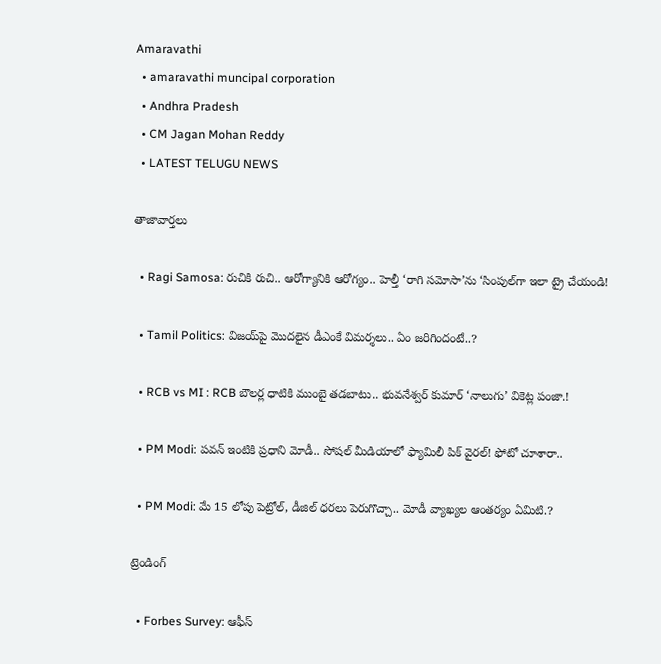Amaravathi
  • amaravathi muncipal corporation
  • Andhra Pradesh
  • CM Jagan Mohan Reddy
  • LATEST TELUGU NEWS

తాజావార్తలు

  • Ragi Samosa: రుచికి రుచి.. ఆరోగ్యానికి ఆరోగ్యం.. హెల్తీ ‘రాగి సమోసా’ను ‘సింపుల్‌గా ఇలా ట్రై చేయండి!

  • Tamil Politics: విజయ్‌పై మొదలైన డీఎంకే విమర్శలు.. ఏం జరిగిందంటే..?

  • RCB vs MI : RCB బౌలర్ల ధాటికి ముంబై తడబాటు.. భువనేశ్వర్ కుమార్ ‘నాలుగు’ వికెట్ల పంజా.!

  • PM Modi: పవన్ ఇంటికి ప్రధాని మోడీ.. సోషల్ మీడియాలో ఫ్యామిలీ పిక్ వైరల్! ఫోటో చూశారా..

  • PM Modi: మే 15 లోపు పెట్రోల్, డీజిల్ ధరలు పెరుగొచ్చా.. మోడీ వ్యాఖ్యల ఆంతర్యం ఏమిటి.?

ట్రెండింగ్‌

  • Forbes Survey: ఆఫీస్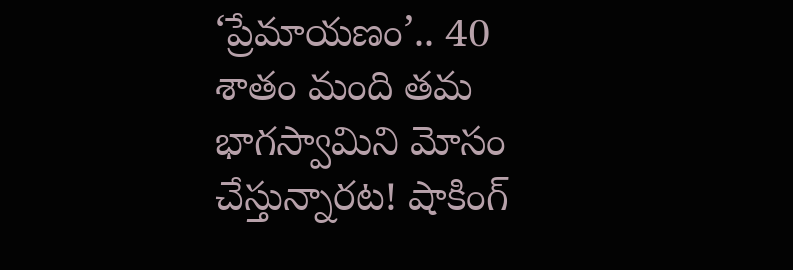‘ప్రేమాయణం’.. 40 శాతం మంది తమ భాగస్వామిని మోసం చేస్తున్నారట! షాకింగ్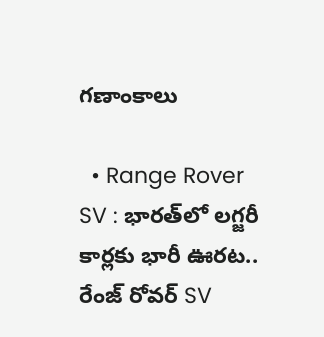గణాంకాలు

  • Range Rover SV : భారత్‌లో లగ్జరీ కార్లకు భారీ ఊరట.. రేంజ్ రోవర్ SV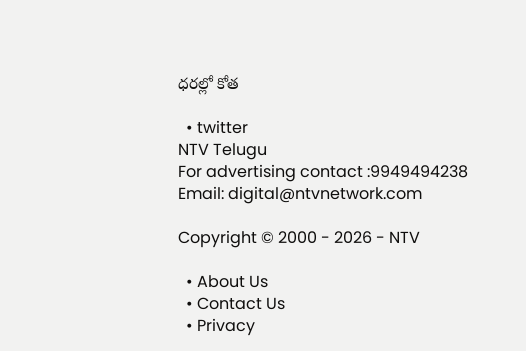ధరల్లో కోత

  • twitter
NTV Telugu
For advertising contact :9949494238
Email: digital@ntvnetwork.com

Copyright © 2000 - 2026 - NTV

  • About Us
  • Contact Us
  • Privacy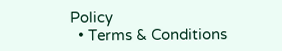Policy
  • Terms & Conditions